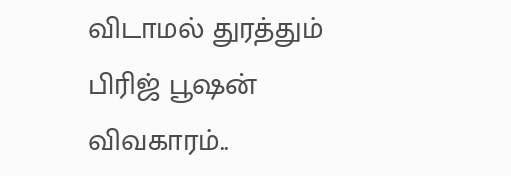விடாமல் துரத்தும் பிரிஜ் பூஷன் விவகாரம்..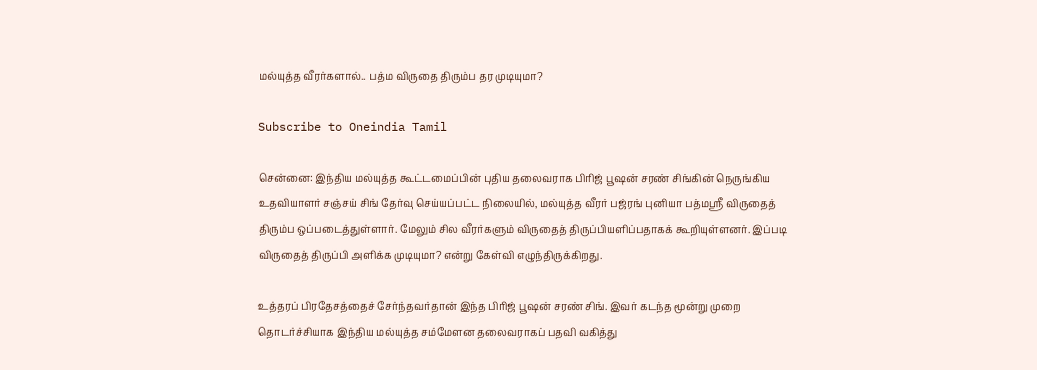மல்யுத்த வீரர்களால்.. பத்ம விருதை திரும்ப தர முடியுமா?

Subscribe to Oneindia Tamil

சென்னை: இந்திய மல்யுத்த கூட்டமைப்பின் புதிய தலைவராக பிரிஜ் பூஷன் சரண் சிங்கின் நெருங்கிய உதவியாளர் சஞ்சய் சிங் தேர்வு செய்யப்பட்ட நிலையில், மல்யுத்த வீரர் பஜ்ரங் புனியா பத்மஸ்ரீ விருதைத் திரும்ப ஒப்படைத்துள்ளார். மேலும் சில வீரர்களும் விருதைத் திருப்பியளிப்பதாகக் கூறியுள்ளனர். இப்படி விருதைத் திருப்பி அளிக்க முடியுமா? என்று கேள்வி எழுந்திருக்கிறது.

உத்தரப் பிரதேசத்தைச் சேர்ந்தவர்தான் இந்த பிரிஜ் பூஷன் சரண் சிங். இவர் கடந்த மூன்று முறை தொடர்ச்சியாக இந்திய மல்யுத்த சம்மேளன தலைவராகப் பதவி வகித்து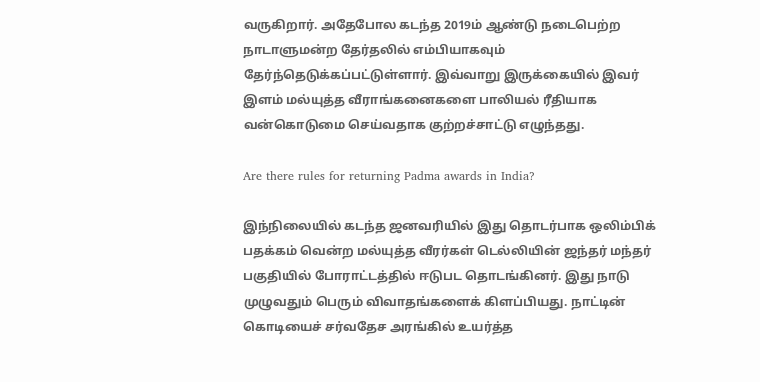வருகிறார். அதேபோல கடந்த 2019ம் ஆண்டு நடைபெற்ற நாடாளுமன்ற தேர்தலில் எம்பியாகவும் தேர்ந்தெடுக்கப்பட்டுள்ளார். இவ்வாறு இருக்கையில் இவர் இளம் மல்யுத்த வீராங்கனைகளை பாலியல் ரீதியாக வன்கொடுமை செய்வதாக குற்றச்சாட்டு எழுந்தது.

Are there rules for returning Padma awards in India?

இந்நிலையில் கடந்த ஜனவரியில் இது தொடர்பாக ஒலிம்பிக் பதக்கம் வென்ற மல்யுத்த வீரர்கள் டெல்லியின் ஜந்தர் மந்தர் பகுதியில் போராட்டத்தில் ஈடுபட தொடங்கினர். இது நாடு முழுவதும் பெரும் விவாதங்களைக் கிளப்பியது. நாட்டின் கொடியைச் சர்வதேச அரங்கில் உயர்த்த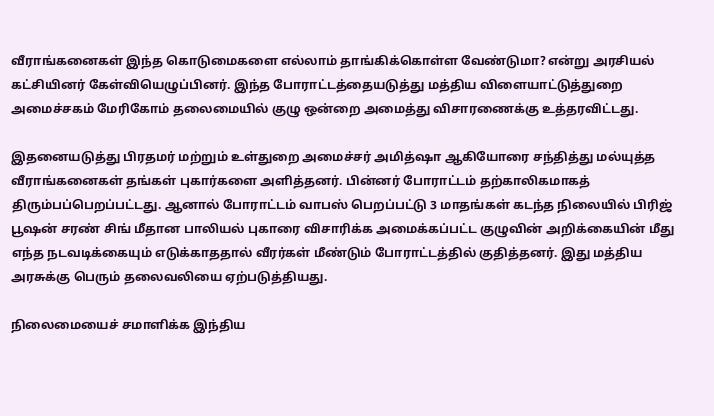வீராங்கனைகள் இந்த கொடுமைகளை எல்லாம் தாங்கிக்கொள்ள வேண்டுமா? என்று அரசியல் கட்சியினர் கேள்வியெழுப்பினர். இந்த போராட்டத்தையடுத்து மத்திய விளையாட்டுத்துறை அமைச்சகம் மேரிகோம் தலைமையில் குழு ஒன்றை அமைத்து விசாரணைக்கு உத்தரவிட்டது.

இதனையடுத்து பிரதமர் மற்றும் உள்துறை அமைச்சர் அமித்ஷா ஆகியோரை சந்தித்து மல்யுத்த வீராங்கனைகள் தங்கள் புகார்களை அளித்தனர். பின்னர் போராட்டம் தற்காலிகமாகத் திரும்பப்பெறப்பட்டது. ஆனால் போராட்டம் வாபஸ் பெறப்பட்டு 3 மாதங்கள் கடந்த நிலையில் பிரிஜ் பூஷன் சரண் சிங் மீதான பாலியல் புகாரை விசாரிக்க அமைக்கப்பட்ட குழுவின் அறிக்கையின் மீது எந்த நடவடிக்கையும் எடுக்காததால் வீரர்கள் மீண்டும் போராட்டத்தில் குதித்தனர். இது மத்திய அரசுக்கு பெரும் தலைவலியை ஏற்படுத்தியது.

நிலைமையைச் சமாளிக்க இந்திய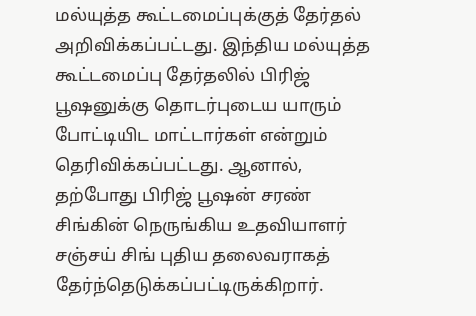மல்யுத்த கூட்டமைப்புக்குத் தேர்தல் அறிவிக்கப்பட்டது. இந்திய மல்யுத்த கூட்டமைப்பு தேர்தலில் பிரிஜ் பூஷனுக்கு தொடர்புடைய யாரும் போட்டியிட மாட்டார்கள் என்றும் தெரிவிக்கப்பட்டது. ஆனால், தற்போது பிரிஜ் பூஷன் சரண் சிங்கின் நெருங்கிய உதவியாளர் சஞ்சய் சிங் புதிய தலைவராகத் தேர்ந்தெடுக்கப்பட்டிருக்கிறார்.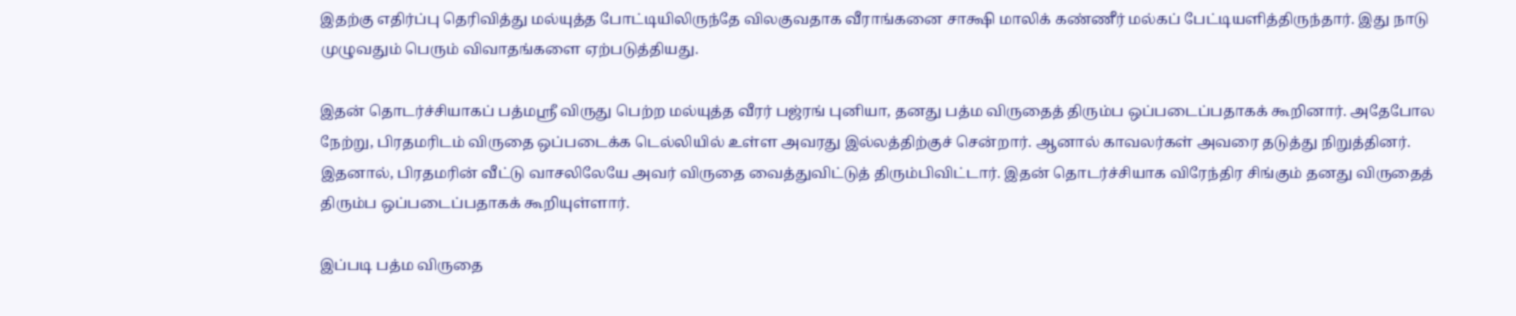இதற்கு எதிர்ப்பு தெரிவித்து மல்யுத்த போட்டியிலிருந்தே விலகுவதாக வீராங்கனை சாக்ஷி மாலிக் கண்ணீர் மல்கப் பேட்டியளித்திருந்தார். இது நாடு முழுவதும் பெரும் விவாதங்களை ஏற்படுத்தியது.

இதன் தொடர்ச்சியாகப் பத்மஸ்ரீ விருது பெற்ற மல்யுத்த வீரர் பஜ்ரங் புனியா, தனது பத்ம விருதைத் திரும்ப ஒப்படைப்பதாகக் கூறினார். அதேபோல நேற்று, பிரதமரிடம் விருதை ஒப்படைக்க டெல்லியில் உள்ள அவரது இல்லத்திற்குச் சென்றார். ஆனால் காவலர்கள் அவரை தடுத்து நிறுத்தினர். இதனால், பிரதமரின் வீட்டு வாசலிலேயே அவர் விருதை வைத்துவிட்டுத் திரும்பிவிட்டார். இதன் தொடர்ச்சியாக விரேந்திர சிங்கும் தனது விருதைத் திரும்ப ஒப்படைப்பதாகக் கூறியுள்ளார்.

இப்படி பத்ம விருதை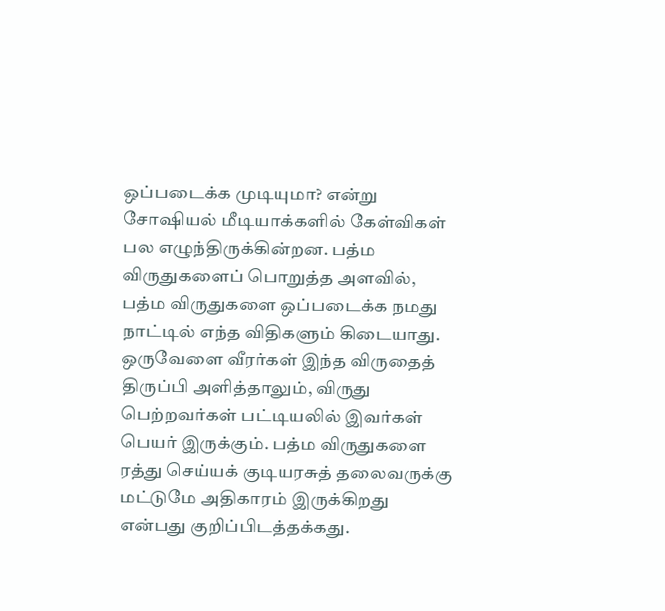ஒப்படைக்க முடியுமா? என்று சோஷியல் மீடியாக்களில் கேள்விகள் பல எழுந்திருக்கின்றன. பத்ம விருதுகளைப் பொறுத்த அளவில், பத்ம விருதுகளை ஒப்படைக்க நமது நாட்டில் எந்த விதிகளும் கிடையாது. ஒருவேளை வீரர்கள் இந்த விருதைத் திருப்பி அளித்தாலும், விருது பெற்றவர்கள் பட்டியலில் இவர்கள் பெயர் இருக்கும். பத்ம விருதுகளை ரத்து செய்யக் குடியரசுத் தலைவருக்கு மட்டுமே அதிகாரம் இருக்கிறது என்பது குறிப்பிடத்தக்கது.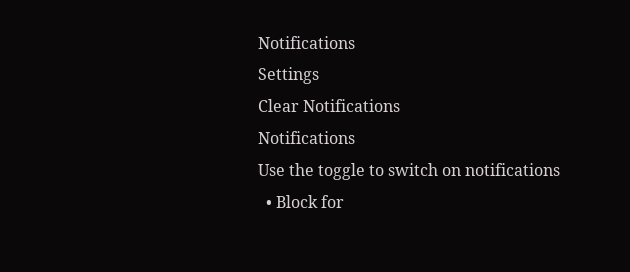Notifications
Settings
Clear Notifications
Notifications
Use the toggle to switch on notifications
  • Block for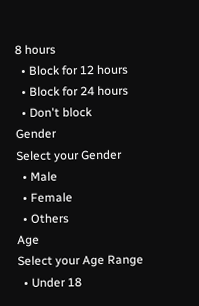8 hours
  • Block for 12 hours
  • Block for 24 hours
  • Don't block
Gender
Select your Gender
  • Male
  • Female
  • Others
Age
Select your Age Range
  • Under 18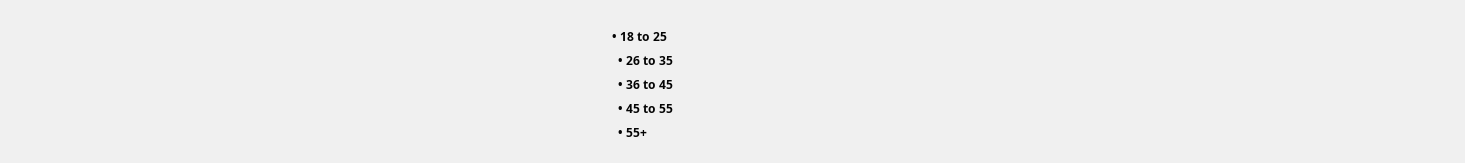• 18 to 25
  • 26 to 35
  • 36 to 45
  • 45 to 55
  • 55+